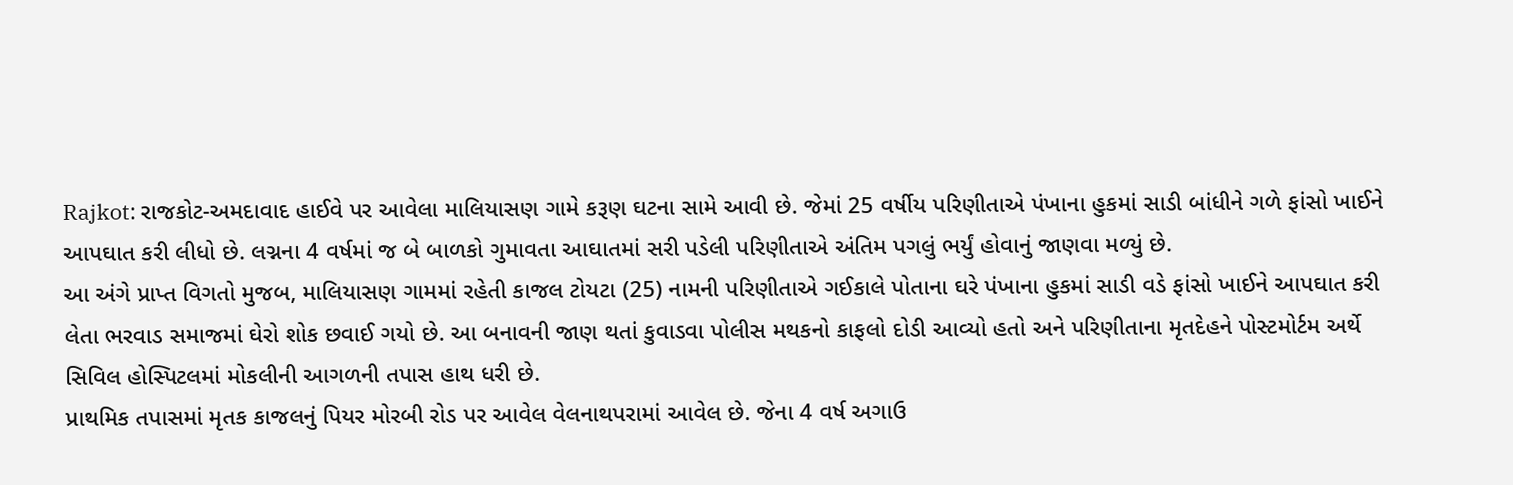Rajkot: રાજકોટ-અમદાવાદ હાઈવે પર આવેલા માલિયાસણ ગામે કરૂણ ઘટના સામે આવી છે. જેમાં 25 વર્ષીય પરિણીતાએ પંખાના હુકમાં સાડી બાંધીને ગળે ફાંસો ખાઈને આપઘાત કરી લીધો છે. લગ્નના 4 વર્ષમાં જ બે બાળકો ગુમાવતા આઘાતમાં સરી પડેલી પરિણીતાએ અંતિમ પગલું ભર્યું હોવાનું જાણવા મળ્યું છે.
આ અંગે પ્રાપ્ત વિગતો મુજબ, માલિયાસણ ગામમાં રહેતી કાજલ ટોયટા (25) નામની પરિણીતાએ ગઈકાલે પોતાના ઘરે પંખાના હુકમાં સાડી વડે ફાંસો ખાઈને આપઘાત કરી લેતા ભરવાડ સમાજમાં ઘેરો શોક છવાઈ ગયો છે. આ બનાવની જાણ થતાં કુવાડવા પોલીસ મથકનો કાફલો દોડી આવ્યો હતો અને પરિણીતાના મૃતદેહને પોસ્ટમોર્ટમ અર્થે સિવિલ હોસ્પિટલમાં મોકલીની આગળની તપાસ હાથ ધરી છે.
પ્રાથમિક તપાસમાં મૃતક કાજલનું પિયર મોરબી રોડ પર આવેલ વેલનાથપરામાં આવેલ છે. જેના 4 વર્ષ અગાઉ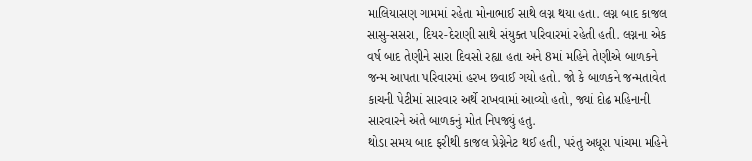માલિયાસણ ગામમાં રહેતા મોનાભાઈ સાથે લગ્ન થયા હતા. લગ્ન બાદ કાજલ સાસુ-સસરા, દિયર-દેરાણી સાથે સંયુક્ત પરિવારમાં રહેતી હતી. લગ્નના એક વર્ષ બાદ તેણીને સારા દિવસો રહ્યા હતા અને 8માં મહિને તેણીએ બાળકને જન્મ આપતા પરિવારમાં હરખ છવાઈ ગયો હતો. જો કે બાળકને જન્મતાવેત કાચની પેટીમાં સારવાર અર્થે રાખવામાં આવ્યો હતો, જ્યાં દોઢ મહિનાની સારવારને અંતે બાળકનું મોત નિપજ્યું હતુ.
થોડા સમય બાદ ફરીથી કાજલ પ્રેગ્નેનેટ થઈ હતી, પરંતુ અધૂરા પાંચમા મહિને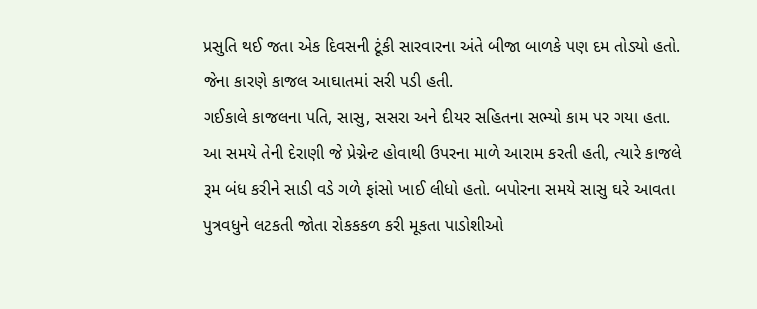પ્રસુતિ થઈ જતા એક દિવસની ટૂંકી સારવારના અંતે બીજા બાળકે પણ દમ તોડ્યો હતો. જેના કારણે કાજલ આઘાતમાં સરી પડી હતી.
ગઈકાલે કાજલના પતિ, સાસુ, સસરા અને દીયર સહિતના સભ્યો કામ પર ગયા હતા. આ સમયે તેની દેરાણી જે પ્રેગ્નેન્ટ હોવાથી ઉપરના માળે આરામ કરતી હતી, ત્યારે કાજલે રૂમ બંધ કરીને સાડી વડે ગળે ફાંસો ખાઈ લીધો હતો. બપોરના સમયે સાસુ ઘરે આવતા પુત્રવધુને લટકતી જોતા રોકકકળ કરી મૂકતા પાડોશીઓ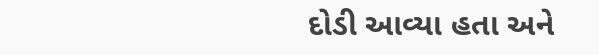દોડી આવ્યા હતા અને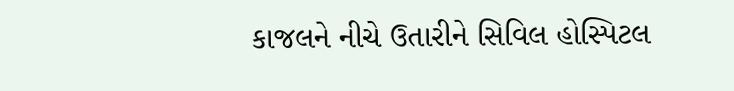કાજલને નીચે ઉતારીને સિવિલ હોસ્પિટલ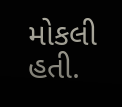મોકલી હતી.